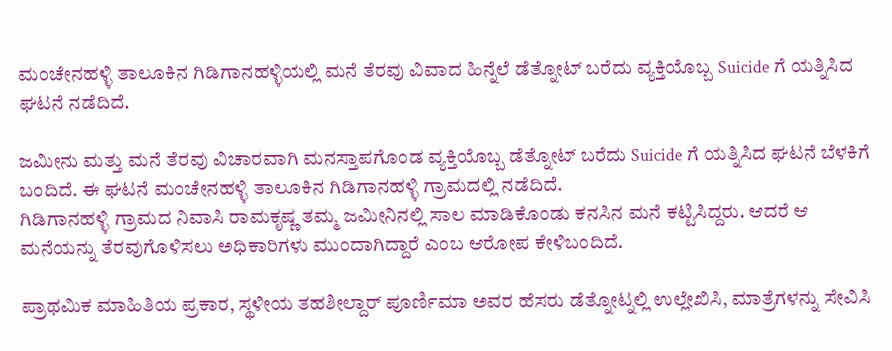ಮಂಚೇನಹಳ್ಳಿ ತಾಲೂಕಿನ ಗಿಡಿಗಾನಹಳ್ಳಿಯಲ್ಲಿ ಮನೆ ತೆರವು ವಿವಾದ ಹಿನ್ನೆಲೆ ಡೆತ್ನೋಟ್ ಬರೆದು ವ್ಯಕ್ತಿಯೊಬ್ಬ Suicide ಗೆ ಯತ್ನಿಸಿದ ಘಟನೆ ನಡೆದಿದೆ.

ಜಮೀನು ಮತ್ತು ಮನೆ ತೆರವು ವಿಚಾರವಾಗಿ ಮನಸ್ತಾಪಗೊಂಡ ವ್ಯಕ್ತಿಯೊಬ್ಬ ಡೆತ್ನೋಟ್ ಬರೆದು Suicide ಗೆ ಯತ್ನಿಸಿದ ಘಟನೆ ಬೆಳಕಿಗೆ ಬಂದಿದೆ. ಈ ಘಟನೆ ಮಂಚೇನಹಳ್ಳಿ ತಾಲೂಕಿನ ಗಿಡಿಗಾನಹಳ್ಳಿ ಗ್ರಾಮದಲ್ಲಿ ನಡೆದಿದೆ.
ಗಿಡಿಗಾನಹಳ್ಳಿ ಗ್ರಾಮದ ನಿವಾಸಿ ರಾಮಕೃಷ್ಣ ತಮ್ಮ ಜಮೀನಿನಲ್ಲಿ ಸಾಲ ಮಾಡಿಕೊಂಡು ಕನಸಿನ ಮನೆ ಕಟ್ಟಿಸಿದ್ದರು. ಆದರೆ ಆ ಮನೆಯನ್ನು ತೆರವುಗೊಳಿಸಲು ಅಧಿಕಾರಿಗಳು ಮುಂದಾಗಿದ್ದಾರೆ ಎಂಬ ಆರೋಪ ಕೇಳಿಬಂದಿದೆ.

ಪ್ರಾಥಮಿಕ ಮಾಹಿತಿಯ ಪ್ರಕಾರ, ಸ್ಥಳೀಯ ತಹಶೀಲ್ದಾರ್ ಪೂರ್ಣಿಮಾ ಅವರ ಹೆಸರು ಡೆತ್ನೋಟ್ನಲ್ಲಿ ಉಲ್ಲೇಖಿಸಿ, ಮಾತ್ರೆಗಳನ್ನು ಸೇವಿಸಿ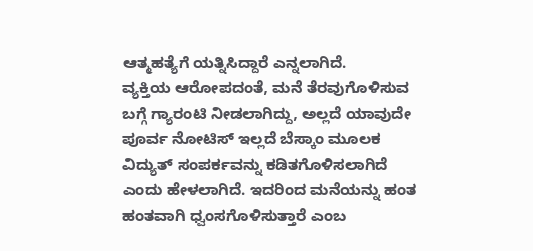ಆತ್ಮಹತ್ಯೆಗೆ ಯತ್ನಿಸಿದ್ದಾರೆ ಎನ್ನಲಾಗಿದೆ.
ವ್ಯಕ್ತಿಯ ಆರೋಪದಂತೆ, ಮನೆ ತೆರವುಗೊಳಿಸುವ ಬಗ್ಗೆ ಗ್ಯಾರಂಟಿ ನೀಡಲಾಗಿದ್ದು, ಅಲ್ಲದೆ ಯಾವುದೇ ಪೂರ್ವ ನೋಟಿಸ್ ಇಲ್ಲದೆ ಬೆಸ್ಕಾಂ ಮೂಲಕ ವಿದ್ಯುತ್ ಸಂಪರ್ಕವನ್ನು ಕಡಿತಗೊಳಿಸಲಾಗಿದೆ ಎಂದು ಹೇಳಲಾಗಿದೆ. ಇದರಿಂದ ಮನೆಯನ್ನು ಹಂತ ಹಂತವಾಗಿ ಧ್ವಂಸಗೊಳಿಸುತ್ತಾರೆ ಎಂಬ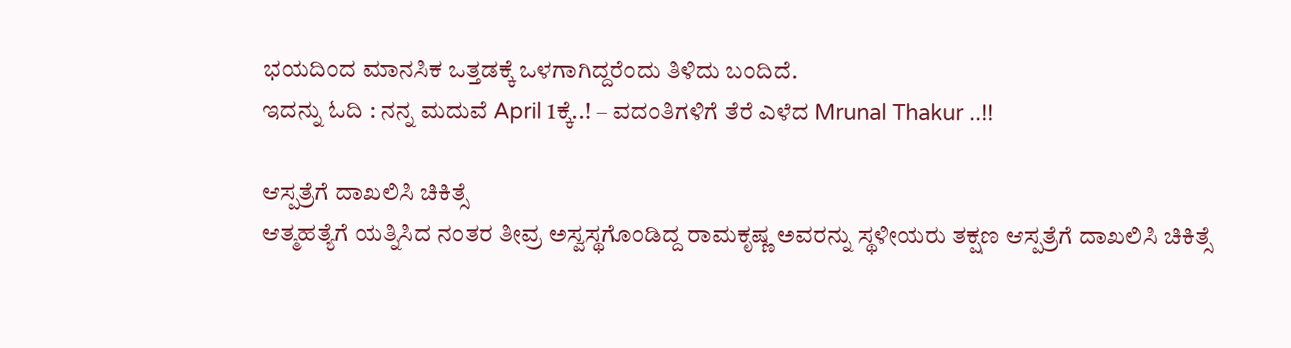ಭಯದಿಂದ ಮಾನಸಿಕ ಒತ್ತಡಕ್ಕೆ ಒಳಗಾಗಿದ್ದರೆಂದು ತಿಳಿದು ಬಂದಿದೆ.
ಇದನ್ನು ಓದಿ : ನನ್ನ ಮದುವೆ April 1ಕ್ಕೆ..! – ವದಂತಿಗಳಿಗೆ ತೆರೆ ಎಳೆದ Mrunal Thakur ..!!

ಆಸ್ಪತ್ರೆಗೆ ದಾಖಲಿಸಿ ಚಿಕಿತ್ಸೆ
ಆತ್ಮಹತ್ಯೆಗೆ ಯತ್ನಿಸಿದ ನಂತರ ತೀವ್ರ ಅಸ್ವಸ್ಥಗೊಂಡಿದ್ದ ರಾಮಕೃಷ್ಣ ಅವರನ್ನು ಸ್ಥಳೀಯರು ತಕ್ಷಣ ಆಸ್ಪತ್ರೆಗೆ ದಾಖಲಿಸಿ ಚಿಕಿತ್ಸೆ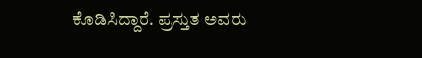ಕೊಡಿಸಿದ್ದಾರೆ. ಪ್ರಸ್ತುತ ಅವರು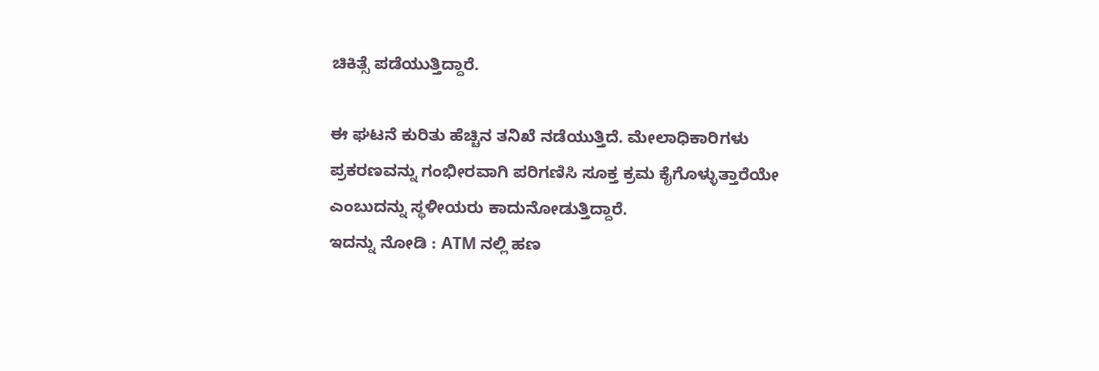ಚಿಕಿತ್ಸೆ ಪಡೆಯುತ್ತಿದ್ದಾರೆ.

ಈ ಘಟನೆ ಕುರಿತು ಹೆಚ್ಚಿನ ತನಿಖೆ ನಡೆಯುತ್ತಿದೆ. ಮೇಲಾಧಿಕಾರಿಗಳು ಪ್ರಕರಣವನ್ನು ಗಂಭೀರವಾಗಿ ಪರಿಗಣಿಸಿ ಸೂಕ್ತ ಕ್ರಮ ಕೈಗೊಳ್ಳುತ್ತಾರೆಯೇ ಎಂಬುದನ್ನು ಸ್ಥಳೀಯರು ಕಾದುನೋಡುತ್ತಿದ್ದಾರೆ.
ಇದನ್ನು ನೋಡಿ : ATM ನಲ್ಲಿ ಹಣ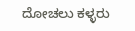ದೋಚಲು ಕಳ್ಳರು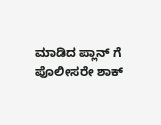ಮಾಡಿದ ಪ್ಲಾನ್ ಗೆ ಪೊಲೀಸರೇ ಶಾಕ್